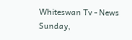Whiteswan Tv - News
Sunday,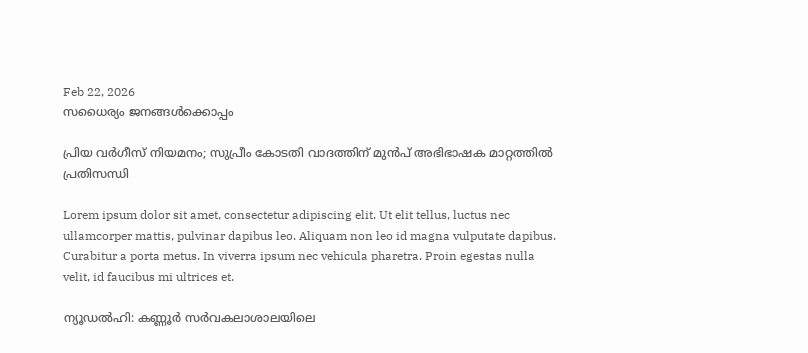Feb 22, 2026
സധൈര്യം ജനങ്ങൾക്കൊപ്പം

പ്രിയ വർഗീസ് നിയമനം; സുപ്രീം കോടതി വാദത്തിന് മുൻപ് അഭിഭാഷക മാറ്റത്തിൽ പ്രതിസന്ധി

Lorem ipsum dolor sit amet, consectetur adipiscing elit. Ut elit tellus, luctus nec ullamcorper mattis, pulvinar dapibus leo. Aliquam non leo id magna vulputate dapibus. Curabitur a porta metus. In viverra ipsum nec vehicula pharetra. Proin egestas nulla velit, id faucibus mi ultrices et.

ന്യൂഡൽഹി: കണ്ണൂർ സർവകലാശാലയിലെ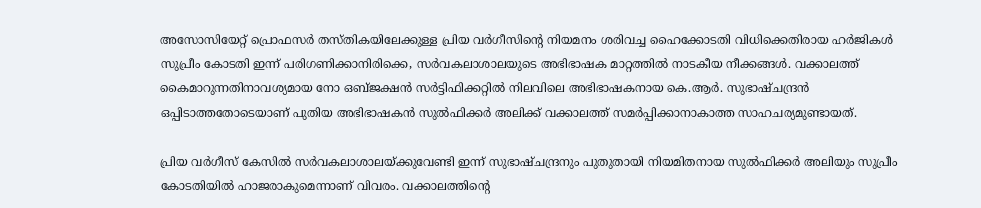അസോസിയേറ്റ് പ്രൊഫസർ തസ്തികയിലേക്കുള്ള പ്രിയ വർഗീസിന്റെ നിയമനം ശരിവച്ച ഹൈക്കോടതി വിധിക്കെതിരായ ഹർജികൾ സുപ്രീം കോടതി ഇന്ന് പരിഗണിക്കാനിരിക്കെ, സർവകലാശാലയുടെ അഭിഭാഷക മാറ്റത്തിൽ നാടകീയ നീക്കങ്ങൾ. വക്കാലത്ത് കൈമാറുന്നതിനാവശ്യമായ നോ ഒബ്ജക്ഷൻ സർട്ടിഫിക്കറ്റിൽ നിലവിലെ അഭിഭാഷകനായ കെ.ആർ. സുഭാഷ്ചന്ദ്രൻ ഒപ്പിടാത്തതോടെയാണ് പുതിയ അഭിഭാഷകൻ സുൽഫിക്കർ അലിക്ക് വക്കാലത്ത് സമർപ്പിക്കാനാകാത്ത സാഹചര്യമുണ്ടായത്.

പ്രിയ വർഗീസ് കേസിൽ സർവകലാശാലയ്ക്കുവേണ്ടി ഇന്ന് സുഭാഷ്ചന്ദ്രനും പുതുതായി നിയമിതനായ സുൽഫിക്കർ അലിയും സുപ്രീം കോടതിയിൽ ഹാജരാകുമെന്നാണ് വിവരം. വക്കാലത്തിന്റെ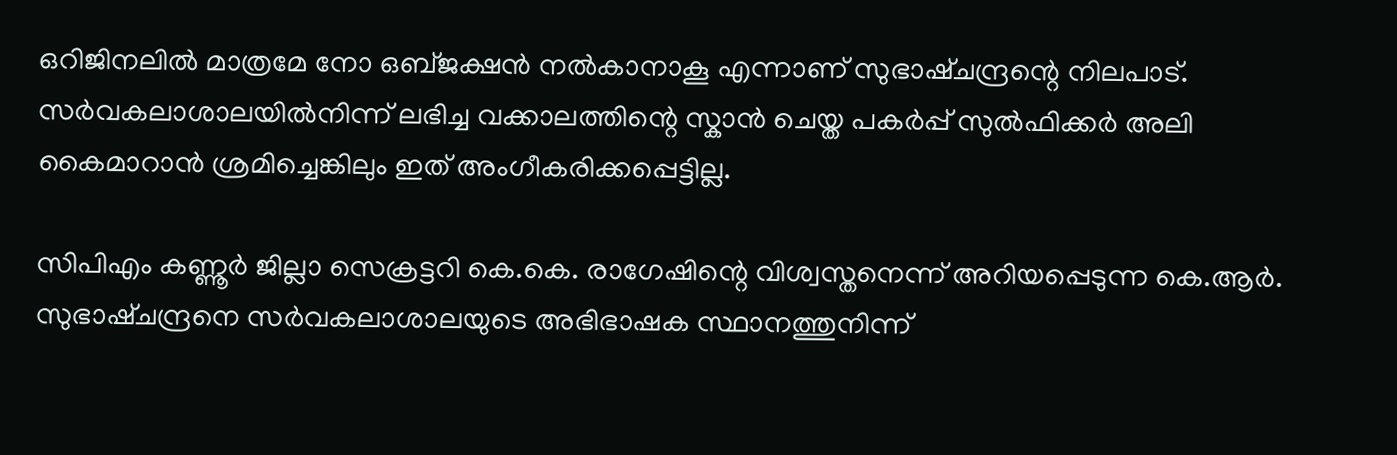ഒറിജിനലിൽ മാത്രമേ നോ ഒബ്ജക്ഷൻ നൽകാനാകൂ എന്നാണ് സുഭാഷ്ചന്ദ്രന്റെ നിലപാട്. സർവകലാശാലയിൽനിന്ന് ലഭിച്ച വക്കാലത്തിന്റെ സ്കാൻ ചെയ്ത പകർപ്പ് സുൽഫിക്കർ അലി കൈമാറാൻ ശ്രമിച്ചെങ്കിലും ഇത് അംഗീകരിക്കപ്പെട്ടില്ല.

സിപിഎം കണ്ണൂർ ജില്ലാ സെക്രട്ടറി കെ.കെ. രാഗേഷിന്റെ വിശ്വസ്തനെന്ന് അറിയപ്പെടുന്ന കെ.ആർ. സുഭാഷ്ചന്ദ്രനെ സർവകലാശാലയുടെ അഭിഭാഷക സ്ഥാനത്തുനിന്ന്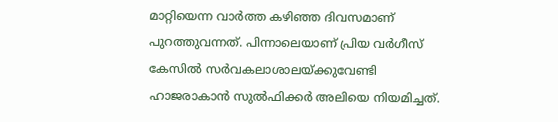മാറ്റിയെന്ന വാർത്ത കഴിഞ്ഞ ദിവസമാണ് പുറത്തുവന്നത്. പിന്നാലെയാണ് പ്രിയ വർഗീസ് കേസിൽ സർവകലാശാലയ്ക്കുവേണ്ടി ഹാജരാകാൻ സുൽഫിക്കർ അലിയെ നിയമിച്ചത്.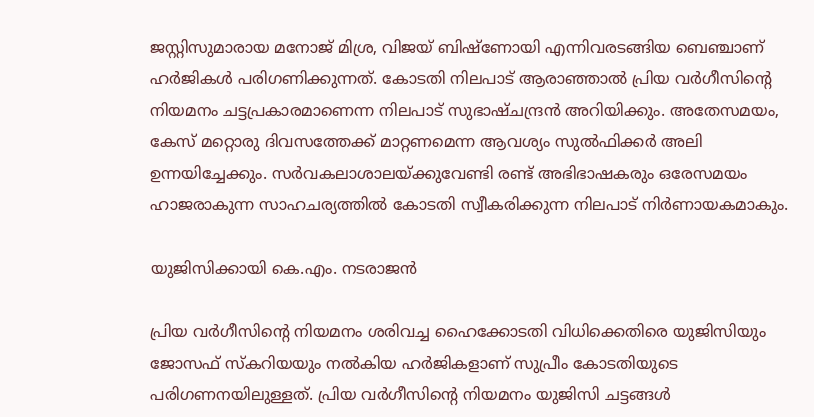ജസ്റ്റിസുമാരായ മനോജ് മിശ്ര, വിജയ് ബിഷ്‌ണോയി എന്നിവരടങ്ങിയ ബെഞ്ചാണ് ഹർജികൾ പരിഗണിക്കുന്നത്. കോടതി നിലപാട് ആരാഞ്ഞാൽ പ്രിയ വർഗീസിന്റെ നിയമനം ചട്ടപ്രകാരമാണെന്ന നിലപാട് സുഭാഷ്ചന്ദ്രൻ അറിയിക്കും. അതേസമയം, കേസ് മറ്റൊരു ദിവസത്തേക്ക് മാറ്റണമെന്ന ആവശ്യം സുൽഫിക്കർ അലി ഉന്നയിച്ചേക്കും. സർവകലാശാലയ്ക്കുവേണ്ടി രണ്ട് അഭിഭാഷകരും ഒരേസമയം ഹാജരാകുന്ന സാഹചര്യത്തിൽ കോടതി സ്വീകരിക്കുന്ന നിലപാട് നിർണായകമാകും.

യുജിസിക്കായി കെ.എം. നടരാജൻ

പ്രിയ വർഗീസിന്റെ നിയമനം ശരിവച്ച ഹൈക്കോടതി വിധിക്കെതിരെ യുജിസിയും ജോസഫ് സ്കറിയയും നൽകിയ ഹർജികളാണ് സുപ്രീം കോടതിയുടെ പരിഗണനയിലുള്ളത്. പ്രിയ വർഗീസിന്റെ നിയമനം യുജിസി ചട്ടങ്ങൾ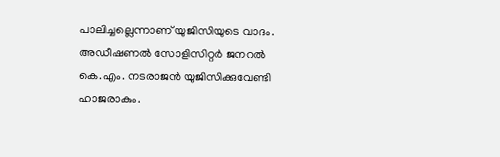പാലിച്ചല്ലെന്നാണ് യുജിസിയുടെ വാദം. അഡീഷണൽ സോളിസിറ്റർ ജനറൽ കെ.എം. നടരാജൻ യുജിസിക്കുവേണ്ടി ഹാജരാകും.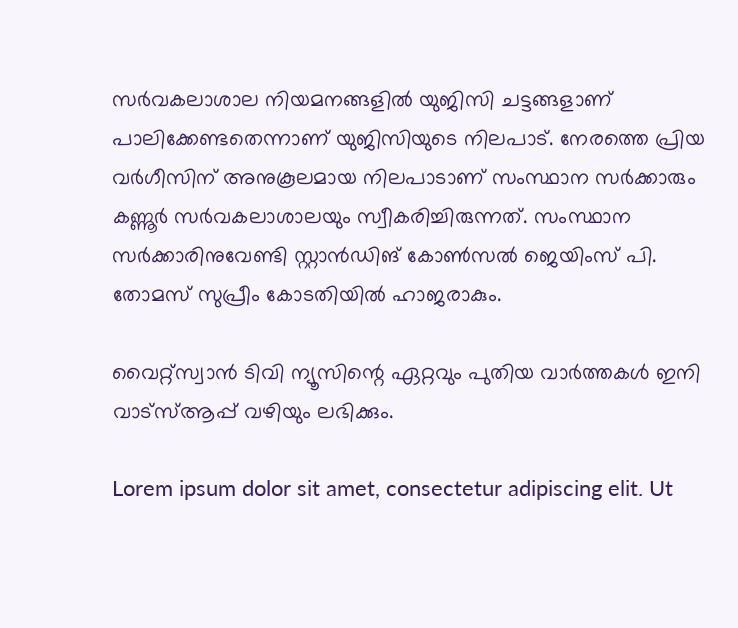സർവകലാശാല നിയമനങ്ങളിൽ യുജിസി ചട്ടങ്ങളാണ് പാലിക്കേണ്ടതെന്നാണ് യുജിസിയുടെ നിലപാട്. നേരത്തെ പ്രിയ വർഗീസിന് അനുകൂലമായ നിലപാടാണ് സംസ്ഥാന സർക്കാരും കണ്ണൂർ സർവകലാശാലയും സ്വീകരിച്ചിരുന്നത്. സംസ്ഥാന സർക്കാരിനുവേണ്ടി സ്റ്റാൻഡിങ് കോൺസൽ ജെയിംസ് പി. തോമസ് സുപ്രീം കോടതിയിൽ ഹാജരാകും.

വൈറ്റ്സ്വാൻ ടിവി ന്യൂസിന്റെ ഏറ്റവും പുതിയ വാർത്തകൾ ഇനി വാട്സ്ആപ്പ് വഴിയും ലഭിക്കും.

Lorem ipsum dolor sit amet, consectetur adipiscing elit. Ut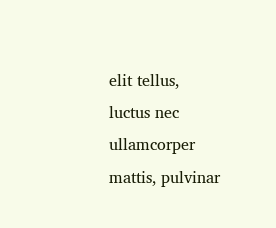elit tellus, luctus nec ullamcorper mattis, pulvinar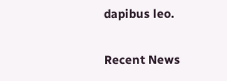dapibus leo.

Recent News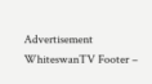Advertisement
WhiteswanTV Footer –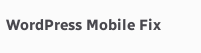WordPress Mobile Fix